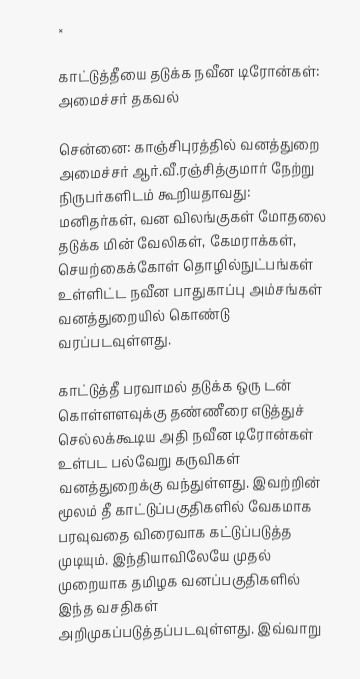×

காட்டுத்தீயை தடுக்க நவீன டிரோன்கள்: அமைச்சர் தகவல்

சென்னை: காஞ்சிபுரத்தில் வனத்துறை அமைச்சர் ஆர்.வீ.ரஞ்சித்குமார் நேற்று நிருபர்களிடம் கூறியதாவது:  மனிதர்கள், வன விலங்குகள் மோதலை தடுக்க மின் வேலிகள், கேமராக்கள், செயற்கைக்கோள் தொழில்நுட்பங்கள் உள்ளிட்ட நவீன பாதுகாப்பு அம்சங்கள் வனத்துறையில் கொண்டு வரப்படவுள்ளது.

காட்டுத்தீ பரவாமல் தடுக்க ஒரு டன் கொள்ளளவுக்கு தண்ணீரை எடுத்துச் செல்லக்கூடிய அதி நவீன டிரோன்கள் உள்பட பல்வேறு கருவிகள் வனத்துறைக்கு வந்துள்ளது. இவற்றின் மூலம் தீ காட்டுப்பகுதிகளில் வேகமாக பரவுவதை விரைவாக கட்டுப்படுத்த முடியும். இந்தியாவிலேயே முதல் முறையாக தமிழக வனப்பகுதிகளில் இந்த வசதிகள் அறிமுகப்படுத்தப்படவுள்ளது. இவ்வாறு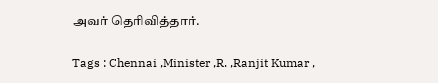அவர் தெரிவித்தார்.

Tags : Chennai ,Minister ,R. ,Ranjit Kumar ,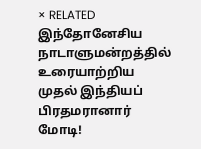× RELATED இந்தோனேசிய நாடாளுமன்றத்தில் உரையாற்றிய முதல் இந்தியப் பிரதமரானார் மோடி!